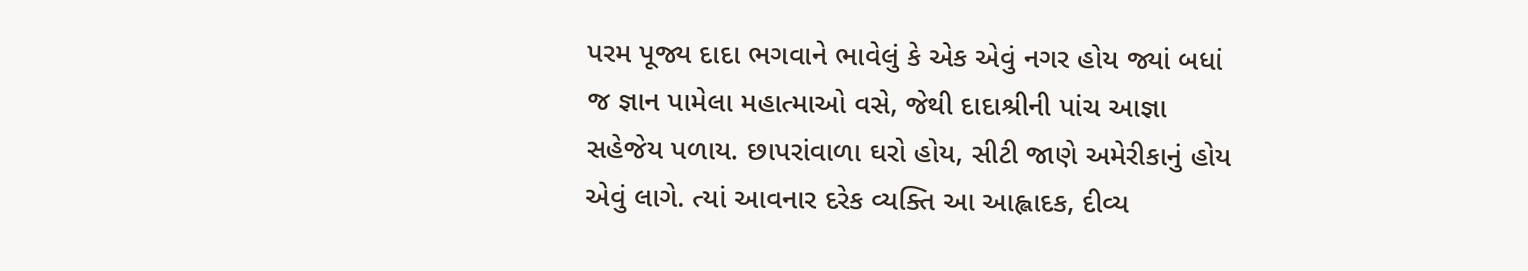પરમ પૂજ્ય દાદા ભગવાને ભાવેલું કે એક એવું નગર હોય જ્યાં બધાં જ જ્ઞાન પામેલા મહાત્માઓ વસે, જેથી દાદાશ્રીની પાંચ આજ્ઞા સહેજેય પળાય. છાપરાંવાળા ઘરો હોય, સીટી જાણે અમેરીકાનું હોય એવું લાગે. ત્યાં આવનાર દરેક વ્યક્તિ આ આહ્લાદક, દીવ્ય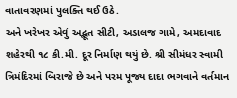વાતાવરણમાં પુલક્તિ થઈ ઉઠે.
અને ખરેખર એવું અદ્ભૂત સીટી, અડાલજ ગામે, અમદાવાદ શહેરથી ૧૮ કી.મી. દૂર નિર્માણ થયું છે. શ્રી સીમંધર સ્વામી ત્રિમંદિરમાં બિરાજે છે અને પરમ પૂજ્ય દાદા ભગવાને વર્તમાન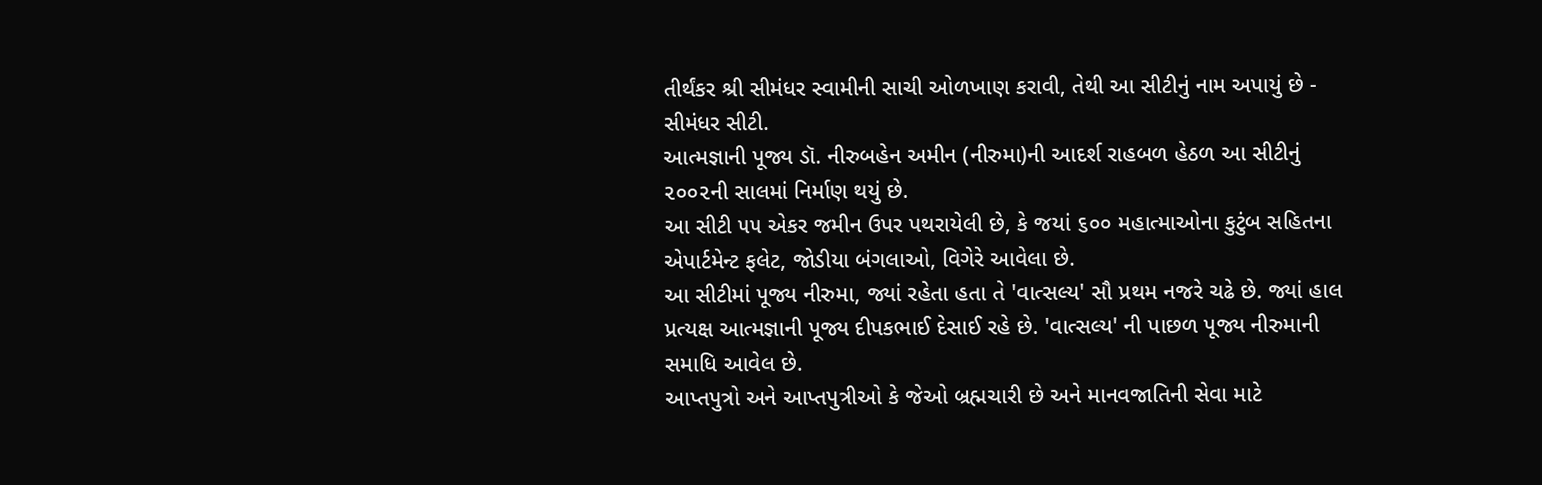તીર્થંકર શ્રી સીમંધર સ્વામીની સાચી ઓળખાણ કરાવી, તેથી આ સીટીનું નામ અપાયું છે - સીમંધર સીટી.
આત્મજ્ઞાની પૂજ્ય ડૉ. નીરુબહેન અમીન (નીરુમા)ની આદર્શ રાહબળ હેઠળ આ સીટીનું ૨૦૦૨ની સાલમાં નિર્માણ થયું છે.
આ સીટી ૫૫ એકર જમીન ઉપર પથરાયેલી છે, કે જયાં ૬૦૦ મહાત્માઓના કુટુંબ સહિતના એપાર્ટમેન્ટ ફલેટ, જોડીયા બંગલાઓ, વિગેરે આવેલા છે.
આ સીટીમાં પૂજ્ય નીરુમા, જ્યાં રહેતા હતા તે 'વાત્સલ્ય' સૌ પ્રથમ નજરે ચઢે છે. જ્યાં હાલ પ્રત્યક્ષ આત્મજ્ઞાની પૂજ્ય દીપકભાઈ દેસાઈ રહે છે. 'વાત્સલ્ય' ની પાછળ પૂજ્ય નીરુમાની સમાધિ આવેલ છે.
આપ્તપુત્રો અને આપ્તપુત્રીઓ કે જેઓ બ્રહ્મચારી છે અને માનવજાતિની સેવા માટે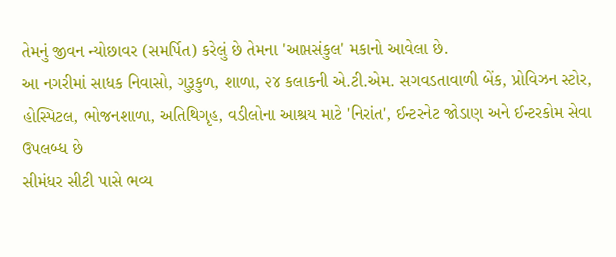તેમનું જીવન ન્યોછાવર (સમર્પિત) કરેલું છે તેમના 'આપ્તસંકુલ' મકાનો આવેલા છે.
આ નગરીમાં સાધક નિવાસો, ગુરૂકુળ, શાળા, ૨૪ કલાકની એ.ટી.એમ. સગવડતાવાળી બેંક, પ્રોવિઝન સ્ટોર, હોસ્પિટલ, ભોજનશાળા, અતિથિગૃહ, વડીલોના આશ્રય માટે 'નિરાંત', ઈન્ટરનેટ જોડાણ અને ઈન્ટરકોમ સેવા ઉપલબ્ધ છે
સીમંધર સીટી પાસે ભવ્ય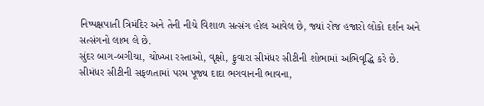નિષ્પક્ષપાતી ત્રિમંદિર અને તેની નીચે વિશાળ સત્સંગ હોલ આવેલ છે, જ્યાં રોજ હજારો લોકો દર્શન અને સત્સંગનો લાભ લે છે.
સુંદર બાગ-બગીચા, ચોખ્ખા રસ્તાઓ, વૃક્ષો, ફુવારા સીમંધર સીટીની શોભામાં અભિવૃદ્ધિ કરે છે.
સીમંધર સીટીની સફળતામાં પરમ પૂજ્ય દાદા ભગવાનની ભાવના,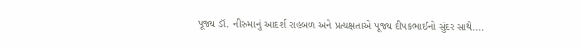પૂજ્ય ડૉ. નીરુમાનું આદર્શ રાહબળ અને પ્રત્યક્ષતાએ પૂજ્ય દીપકભાઈનો સુંદર સાથે....